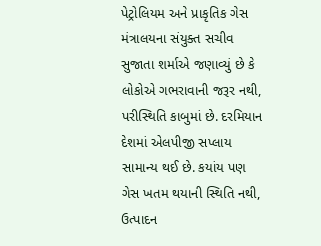પેટ્રોલિયમ અને પ્રાકૃતિક ગેસ મંત્રાલયના સંયુક્ત સચીવ સુજાતા શર્માએ જણાવ્યું છે કે લોકોએ ગભરાવાની જરૂર નથી, પરીસ્થિતિ કાબુમાં છે. દરમિયાન દેશમાં એલપીજી સપ્લાય સામાન્ય થઈ છે. કયાંય પણ ગેસ ખતમ થયાની સ્થિતિ નથી, ઉત્પાદન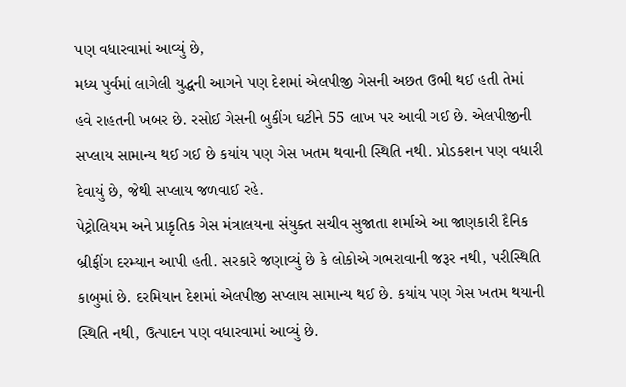પણ વધારવામાં આવ્યું છે,
મધ્ય પુર્વમાં લાગેલી યુદ્ધની આગને પણ દેશમાં એલપીજી ગેસની અછત ઉભી થઈ હતી તેમાં હવે રાહતની ખબર છે. રસોઈ ગેસની બુકીંગ ઘટીને 55 લાખ પર આવી ગઈ છે. એલપીજીની સપ્લાય સામાન્ય થઈ ગઈ છે કયાંય પણ ગેસ ખતમ થવાની સ્થિતિ નથી. પ્રોડકશન પણ વધારી દેવાયું છે, જેથી સપ્લાય જળવાઈ રહે.
પેટ્રોલિયમ અને પ્રાકૃતિક ગેસ મંત્રાલયના સંયુક્ત સચીવ સુજાતા શર્માએ આ જાણકારી દૈનિક બ્રીફીંગ દરમ્યાન આપી હતી. સરકારે જણાવ્યું છે કે લોકોએ ગભરાવાની જરૂર નથી, પરીસ્થિતિ કાબુમાં છે. દરમિયાન દેશમાં એલપીજી સપ્લાય સામાન્ય થઈ છે. કયાંય પણ ગેસ ખતમ થયાની સ્થિતિ નથી, ઉત્પાદન પણ વધારવામાં આવ્યું છે.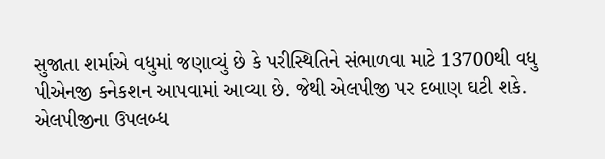સુજાતા શર્માએ વધુમાં જણાવ્યું છે કે પરીસ્થિતિને સંભાળવા માટે 13700થી વધુ પીએનજી કનેકશન આપવામાં આવ્યા છે. જેથી એલપીજી પર દબાણ ઘટી શકે.
એલપીજીના ઉપલબ્ધ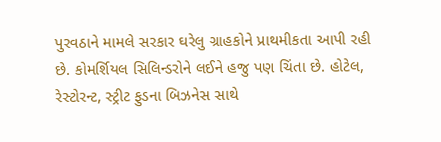પુરવઠાને મામલે સરકાર ઘરેલુ ગ્રાહકોને પ્રાથમીકતા આપી રહી છે. કોમર્શિયલ સિલિન્ડરોને લઈને હજુ પણ ચિંતા છે. હોટેલ, રેસ્ટોરન્ટ, સ્ટ્રીટ ફુડના બિઝનેસ સાથે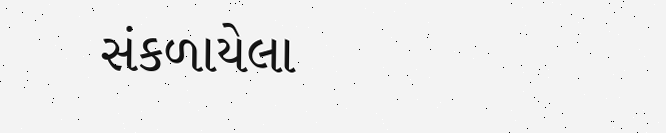સંકળાયેલા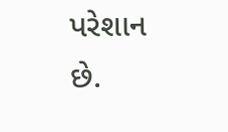પરેશાન છે.